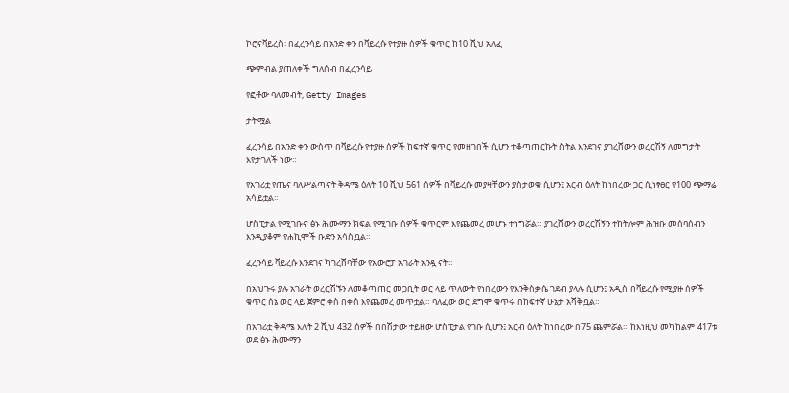ኮሮናቫይረስ፡ በፈረንሳይ በአንድ ቀን በቫይረሱ የተያዙ ሰዎች ቁጥር ከ10 ሺህ አለፈ

ጭምብል ያጠለቀች ግለሰብ በፈረንሳይ

የፎቶው ባለመብት, Getty Images

ታትሟል

ፈረንሳይ በአንድ ቀን ውስጥ በቫይረሱ የተያዙ ሰዎች ከፍተኛ ቁጥር የመዘገበች ሲሆን ተቆጣጠርኩት ስትል እንደገና ያገረሸውን ወረርሽኝ ለመግታት እየታገለች ነው።

የአገሪቷ የጤና ባለሥልጣናት ቅዳሜ ዕለት 10 ሺህ 561 ሰዎች በቫይረሱ መያዛቸውን ያስታወቁ ሲሆን፤ አርብ ዕለት ከነበረው ጋር ሲነፃፀር የ100 ጭማሬ አሳይቷል።

ሆስፒታል የሚገቡና ፅኑ ሕሙማን ክፍል የሚገቡ ሰዎች ቁጥርም እየጨመረ መሆኑ ተነግሯል። ያገረሸውን ወረርሽኝን ተከትሎም ሕዝቡ መሰባሰብን እንዲያቆም የሐኪሞች ቡድን አሳስቧል።

ፈረንሳይ ቫይረሱ እንደገና ካገረሸባቸው የአውሮፓ አገራት አንዷ ናት።

በአህጉሩ ያሉ አገራት ወረርሽኙን ለመቆጣጠር መጋቢት ወር ላይ ጥለውት የነበረውን የእንቅስቃሴ ገደብ ያላሉ ሲሆን፤ አዲስ በቫይረሱ የሚያዙ ሰዎች ቁጥር ሰኔ ወር ላይ ጀምሮ ቀስ በቀስ እየጨመረ መጥቷል። ባለፈው ወር ደግሞ ቁጥሩ በከፍተኛ ሁኔታ አሻቅቧል።

በአገሪቷ ቅዳሜ እለት 2 ሺህ 432 ሰዎች በበሽታው ተይዘው ሆስፒታል የገቡ ሲሆን፤ አርብ ዕለት ከነበረው በ75 ጨምሯል። ከእነዚህ መካከልም 417ቱ ወደ ፅኑ ሕሙማን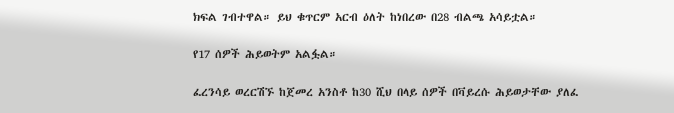ክፍል ገብተዋል። ይህ ቁጥርም አርብ ዕለት ከነበረው በ28 ብልጫ አሳይቷል።

የ17 ሰዎች ሕይወትም አልፏል።

ፈረንሳይ ወረርሽኙ ከጀመረ አንስቶ ከ30 ሺህ በላይ ሰዎች በቫይረሱ ሕይወታቸው ያለፈ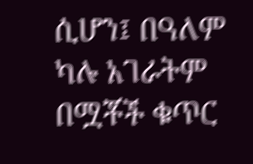ሲሆን፤ በዓለም ካሉ አገራትም በሟቾች ቁጥር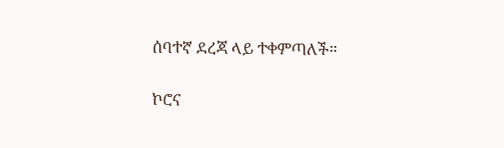ሰባተኛ ደረጃ ላይ ተቀምጣለች።

ኮሮና